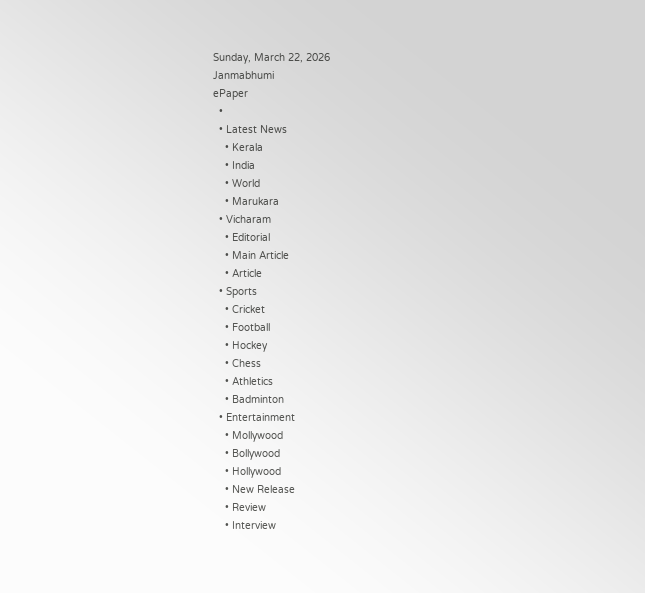Sunday, March 22, 2026
Janmabhumi
ePaper
  •
  • Latest News
    • Kerala
    • India
    • World
    • Marukara
  • Vicharam
    • Editorial
    • Main Article
    • Article
  • Sports
    • Cricket
    • Football
    • Hockey
    • Chess
    • Athletics
    • Badminton
  • Entertainment
    • Mollywood
    • Bollywood
    • Hollywood
    • New Release
    • Review
    • Interview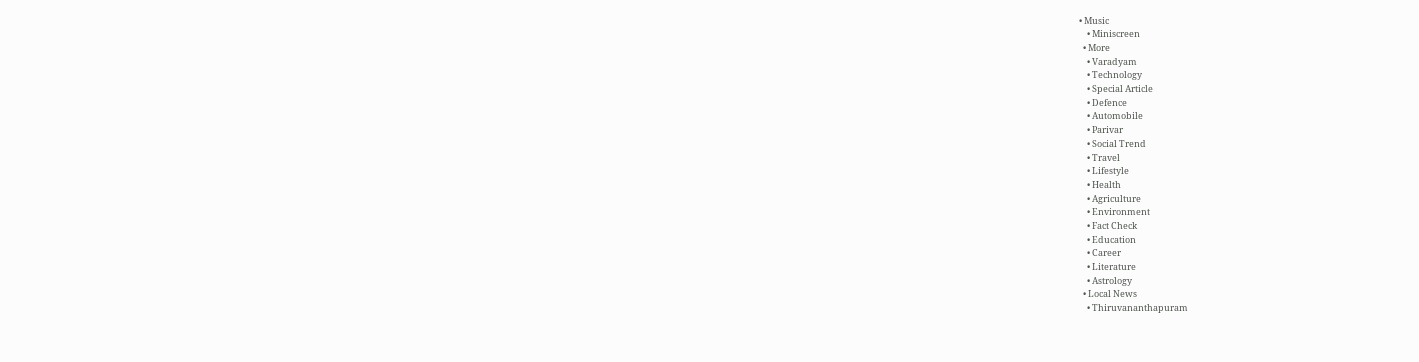• Music
    • Miniscreen
  • More
    • Varadyam
    • Technology
    • Special Article
    • Defence
    • Automobile
    • Parivar
    • Social Trend
    • Travel
    • Lifestyle
    • Health
    • Agriculture
    • Environment
    • Fact Check
    • Education
    • Career
    • Literature
    • Astrology
  • Local News
    • Thiruvananthapuram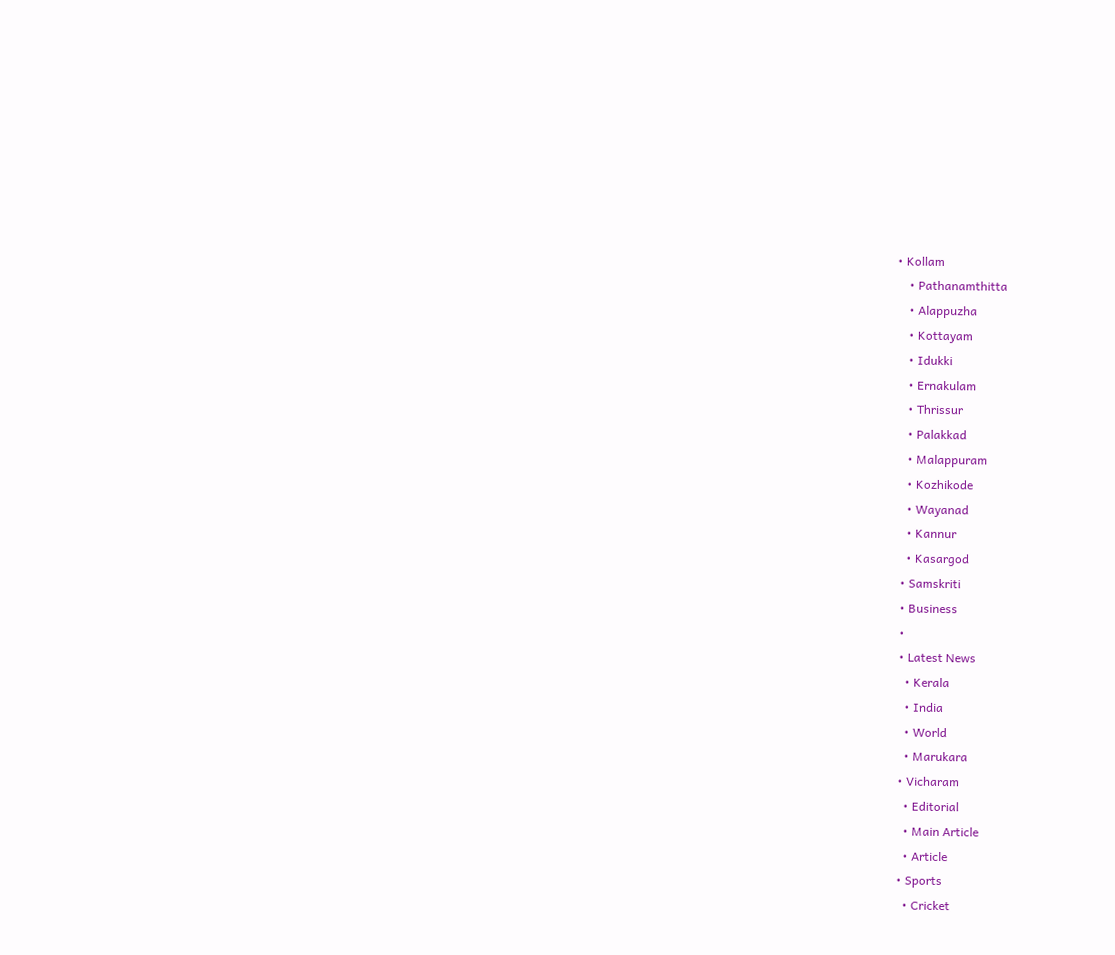• Kollam
    • Pathanamthitta
    • Alappuzha
    • Kottayam
    • Idukki
    • Ernakulam
    • Thrissur
    • Palakkad
    • Malappuram
    • Kozhikode
    • Wayanad
    • Kannur
    • Kasargod
  • Samskriti
  • Business
  •
  • Latest News
    • Kerala
    • India
    • World
    • Marukara
  • Vicharam
    • Editorial
    • Main Article
    • Article
  • Sports
    • Cricket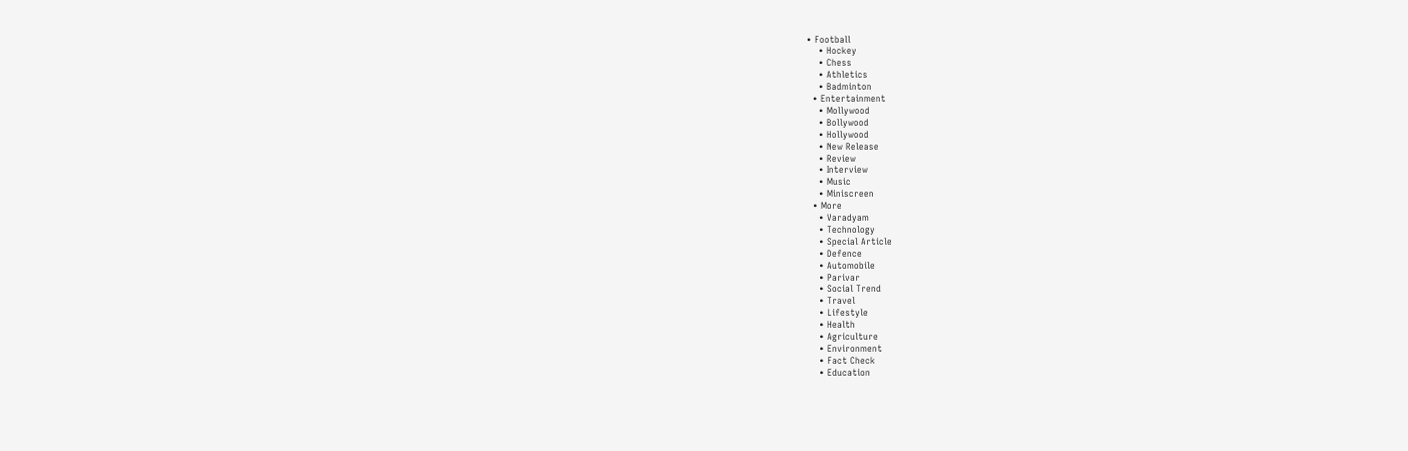• Football
    • Hockey
    • Chess
    • Athletics
    • Badminton
  • Entertainment
    • Mollywood
    • Bollywood
    • Hollywood
    • New Release
    • Review
    • Interview
    • Music
    • Miniscreen
  • More
    • Varadyam
    • Technology
    • Special Article
    • Defence
    • Automobile
    • Parivar
    • Social Trend
    • Travel
    • Lifestyle
    • Health
    • Agriculture
    • Environment
    • Fact Check
    • Education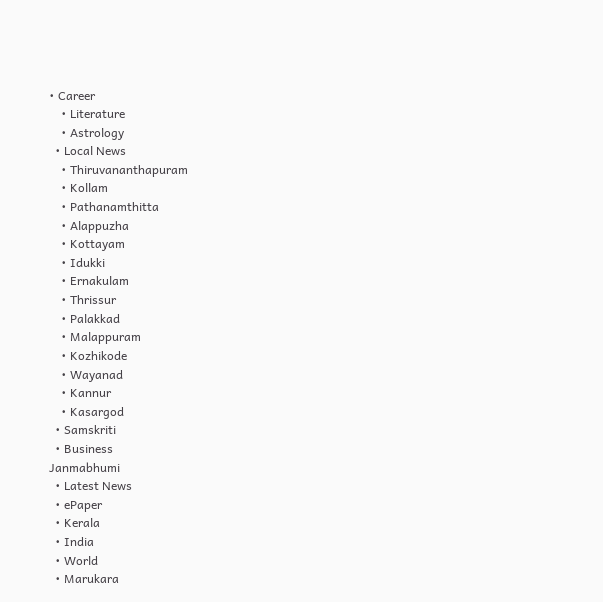• Career
    • Literature
    • Astrology
  • Local News
    • Thiruvananthapuram
    • Kollam
    • Pathanamthitta
    • Alappuzha
    • Kottayam
    • Idukki
    • Ernakulam
    • Thrissur
    • Palakkad
    • Malappuram
    • Kozhikode
    • Wayanad
    • Kannur
    • Kasargod
  • Samskriti
  • Business
Janmabhumi
  • Latest News
  • ePaper
  • Kerala
  • India
  • World
  • Marukara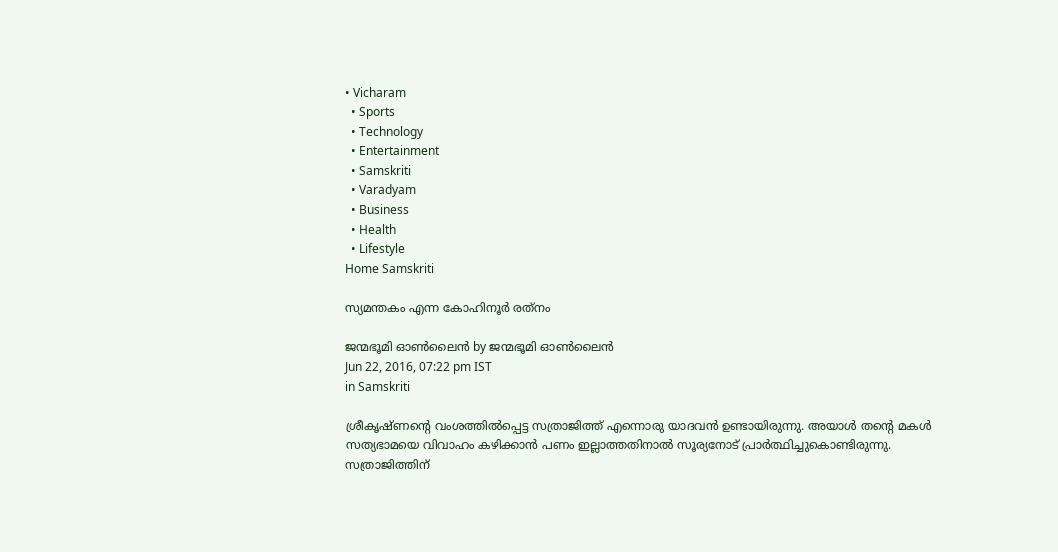• Vicharam
  • Sports
  • Technology
  • Entertainment
  • Samskriti
  • Varadyam
  • Business
  • Health
  • Lifestyle
Home Samskriti

സ്യമന്തകം എന്ന കോഹിനൂര്‍ രത്‌നം

ജന്മഭൂമി ഓണ്‍ലൈന്‍ by ജന്മഭൂമി ഓണ്‍ലൈന്‍
Jun 22, 2016, 07:22 pm IST
in Samskriti

ശ്രീകൃഷ്ണന്റെ വംശത്തില്‍പ്പെട്ട സത്രാജിത്ത് എന്നൊരു യാദവന്‍ ഉണ്ടായിരുന്നു. അയാള്‍ തന്റെ മകള്‍ സത്യഭാമയെ വിവാഹം കഴിക്കാന്‍ പണം ഇല്ലാത്തതിനാല്‍ സൂര്യനോട് പ്രാര്‍ത്ഥിച്ചുകൊണ്ടിരുന്നു. സത്രാജിത്തിന്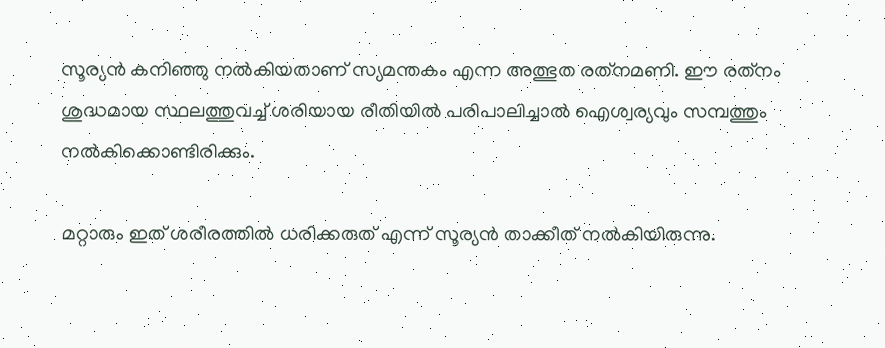സൂര്യന്‍ കനിഞ്ഞു നല്‍കിയതാണ് സ്യമന്തകം എന്ന അത്ഭുത രത്‌നമണി. ഈ രത്‌നം ശുദ്ധമായ സ്ഥലത്തുവച്ച് ശരിയായ രീതിയില്‍ പരിപാലിച്ചാല്‍ ഐശ്വര്യവും സമ്പത്തും നല്‍കിക്കൊണ്ടിരിക്കും.

മറ്റാരും ഇത് ശരീരത്തില്‍ ധരിക്കരുത് എന്ന് സൂര്യന്‍ താക്കീത് നല്‍കിയിരുന്നു.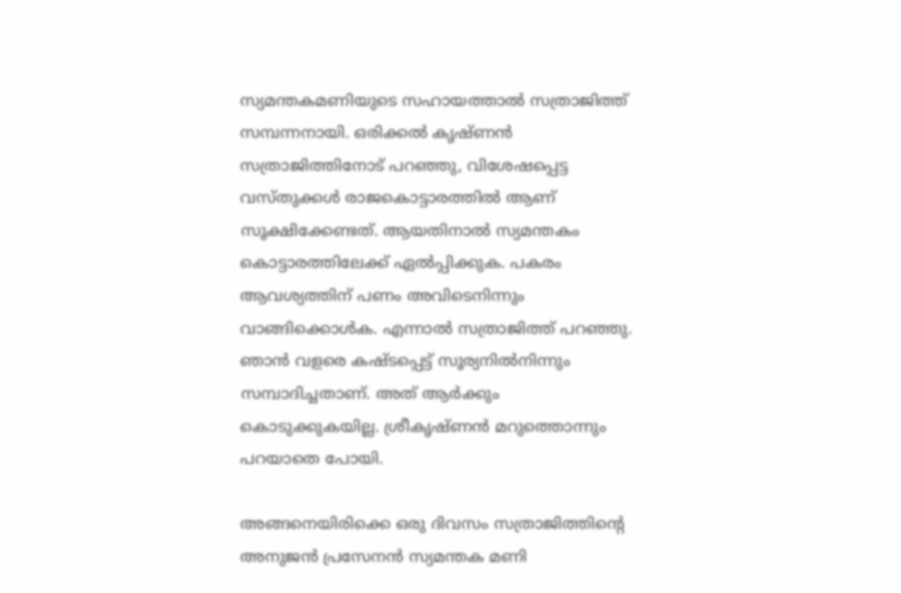സ്യമന്തകമണിയുടെ സഹായത്താല്‍ സത്രാജിത്ത് സമ്പന്നനായി. ഒരിക്കല്‍ കൃഷ്ണന്‍ സത്രാജിത്തിനോട് പറഞ്ഞു, വിശേഷപ്പെട്ട വസ്തുക്കള്‍ രാജകൊട്ടാരത്തില്‍ ആണ് സൂക്ഷിക്കേണ്ടത്. ആയതിനാല്‍ സ്യമന്തകം കൊട്ടാരത്തിലേക്ക് ഏല്‍പ്പിക്കുക. പകരം ആവശ്യത്തിന് പണം അവിടെനിന്നും വാങ്ങിക്കൊള്‍ക. എന്നാല്‍ സത്രാജിത്ത് പറഞ്ഞു. ഞാന്‍ വളരെ കഷ്ടപ്പെട്ട് സൂര്യനില്‍നിന്നും സമ്പാദിച്ചതാണ്. അത് ആര്‍ക്കും കൊടുക്കുകയില്ല. ശ്രീകൃഷ്ണന്‍ മറുത്തൊന്നും പറയാതെ പോയി.

അങ്ങനെയിരിക്കെ ഒരു ദിവസം സത്രാജിത്തിന്റെ അനുജന്‍ പ്രസേനന്‍ സ്യമന്തക മണി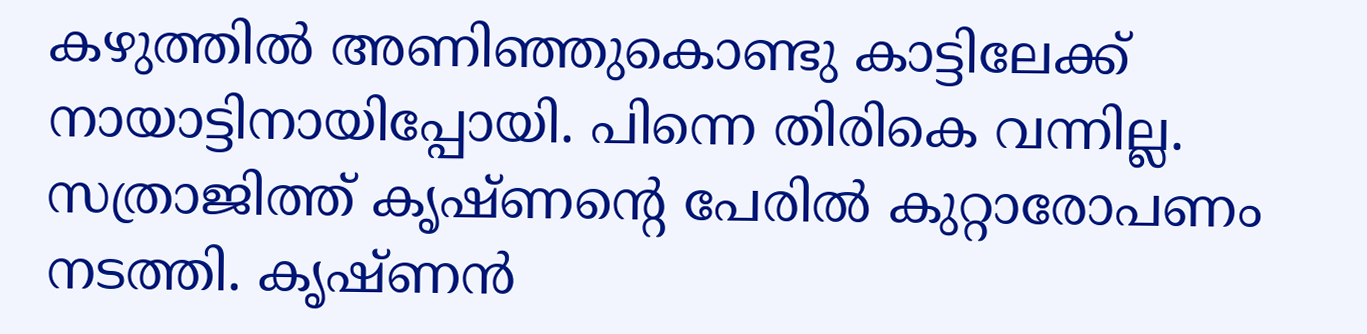കഴുത്തില്‍ അണിഞ്ഞുകൊണ്ടു കാട്ടിലേക്ക് നായാട്ടിനായിപ്പോയി. പിന്നെ തിരികെ വന്നില്ല. സത്രാജിത്ത് കൃഷ്ണന്റെ പേരില്‍ കുറ്റാരോപണം നടത്തി. കൃഷ്ണന്‍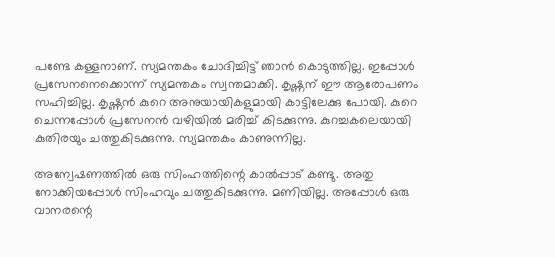പണ്ടേ കള്ളനാണ്. സ്യമന്തകം ചോദിച്ചിട്ട് ഞാന്‍ കൊടുത്തില്ല. ഇപ്പോള്‍ പ്രസേനനെക്കൊന്ന് സ്യമന്തകം സ്വന്തമാക്കി. കൃഷ്ണന് ഈ ആരോപണം സഹിച്ചില്ല. കൃഷ്ണന്‍ കുറെ അനുയായികളുമായി കാട്ടിലേക്കു പോയി. കുറെ ചെന്നപ്പോള്‍ പ്രസേനന്‍ വഴിയില്‍ മരിച്ച് കിടക്കുന്നു. കുറച്ചകലെയായി കുതിരയും ചത്തുകിടക്കുന്നു. സ്യമന്തകം കാണുന്നില്ല.

അന്വേഷണത്തില്‍ ഒരു സിംഹത്തിന്റെ കാല്‍പ്പാട് കണ്ടു. അതു നോക്കിയപ്പോള്‍ സിംഹവും ചത്തുകിടക്കുന്നു. മണിയില്ല. അപ്പോള്‍ ഒരു വാനരന്റെ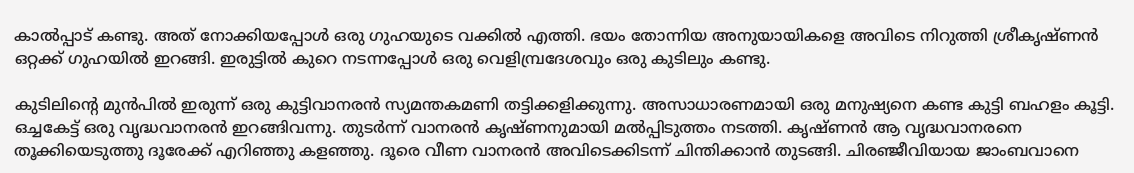കാല്‍പ്പാട് കണ്ടു. അത് നോക്കിയപ്പോള്‍ ഒരു ഗുഹയുടെ വക്കില്‍ എത്തി. ഭയം തോന്നിയ അനുയായികളെ അവിടെ നിറുത്തി ശ്രീകൃഷ്ണന്‍ ഒറ്റക്ക് ഗുഹയില്‍ ഇറങ്ങി. ഇരുട്ടില്‍ കുറെ നടന്നപ്പോള്‍ ഒരു വെളിമ്പ്രദേശവും ഒരു കുടിലും കണ്ടു.

കുടിലിന്റെ മുന്‍പില്‍ ഇരുന്ന് ഒരു കുട്ടിവാനരന്‍ സ്യമന്തകമണി തട്ടിക്കളിക്കുന്നു. അസാധാരണമായി ഒരു മനുഷ്യനെ കണ്ട കുട്ടി ബഹളം കൂട്ടി. ഒച്ചകേട്ട് ഒരു വൃദ്ധവാനരന്‍ ഇറങ്ങിവന്നു. തുടര്‍ന്ന് വാനരന്‍ കൃഷ്ണനുമായി മല്‍പ്പിടുത്തം നടത്തി. കൃഷ്ണന്‍ ആ വൃദ്ധവാനരനെ തൂക്കിയെടുത്തു ദൂരേക്ക് എറിഞ്ഞു കളഞ്ഞു. ദൂരെ വീണ വാനരന്‍ അവിടെക്കിടന്ന് ചിന്തിക്കാന്‍ തുടങ്ങി. ചിരഞ്ജീവിയായ ജാംബവാനെ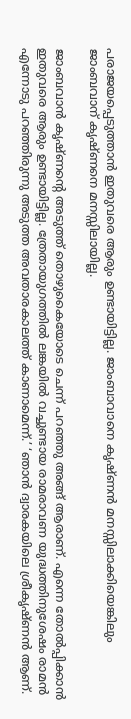പരാജയപ്പെടുത്താന്‍ ഇതുവരെ ആരും ഉണ്ടായിട്ടില്ല. ജാംബാവാനെ കൃഷ്ണന്‍ മനസ്സിലാക്കിയെങ്കിലും ജാംബവാന് കൃഷ്ണനെ മനസ്സിലായില്ല.

ജാംബവാന്‍ കൃഷ്ണന്റെ അടുത്ത് തൊഴുകൈയോടെ ചെന്ന് പറഞ്ഞു അങ്ങ് ആരാണ്. എന്നെ തോല്‍പ്പിക്കാന്‍ ഇതുവരെ ആരും ഉണ്ടായിട്ടില്ല. ത്രേതായുഗത്തില്‍ ലങ്കയില്‍ വച്ചുണ്ടായ രാമരാവണ യുദ്ധത്തിനുശേഷം രാമന്‍ എന്നോടു പറഞ്ഞിരുന്നു അടുത്ത അവതാരകാലത്ത് കാണാമെന്ന്.’ ‘ഞാന്‍ ദ്വാരകയിലെ ശ്രീകൃഷ്ണന്‍ ആണ്.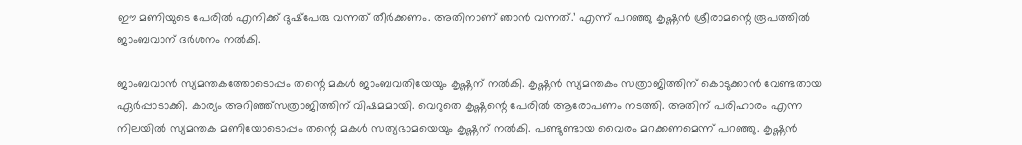ഈ മണിയുടെ പേരില്‍ എനിക്ക് ദുഷ്‌പേരു വന്നത് തീര്‍ക്കണം. അതിനാണ് ഞാന്‍ വന്നത്.’ എന്ന് പറഞ്ഞു കൃഷ്ണന്‍ ശ്രീരാമന്റെ രൂപത്തില്‍ ജാംബവാന് ദര്‍ശനം നല്‍കി.

ജാംബവാന്‍ സ്യമന്തകത്തോടൊപ്പം തന്റെ മകള്‍ ജാംബവതിയേയും കൃഷ്ണന് നല്‍കി. കൃഷ്ണന്‍ സ്യമന്തകം സത്രാജിത്തിന് കൊടുക്കാന്‍ വേണ്ടതായ ഏര്‍പ്പാടാക്കി. കാര്യം അറിഞ്ഞ്‌സത്രാജിത്തിന് വിഷമമായി. വെറുതെ കൃഷ്ണന്റെ പേരില്‍ ആരോപണം നടത്തി. അതിന് പരിഹാരം എന്ന നിലയില്‍ സ്യമന്തക മണിയോടൊപ്പം തന്റെ മകള്‍ സത്യഭാമയെയും കൃഷ്ണന് നല്‍കി. പണ്ടുണ്ടായ വൈരം മറക്കണമെന്ന് പറഞ്ഞു. കൃഷ്ണന്‍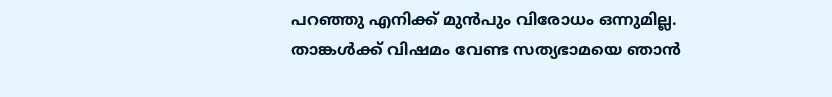പറഞ്ഞു എനിക്ക് മുന്‍പും വിരോധം ഒന്നുമില്ല. താങ്കള്‍ക്ക് വിഷമം വേണ്ട സത്യഭാമയെ ഞാന്‍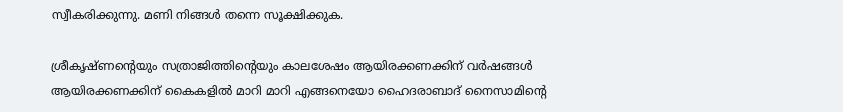സ്വീകരിക്കുന്നു. മണി നിങ്ങള്‍ തന്നെ സൂക്ഷിക്കുക.

ശ്രീകൃഷ്ണന്റെയും സത്രാജിത്തിന്റെയും കാലശേഷം ആയിരക്കണക്കിന് വര്‍ഷങ്ങള്‍ ആയിരക്കണക്കിന് കൈകളില്‍ മാറി മാറി എങ്ങനെയോ ഹൈദരാബാദ് നൈസാമിന്റെ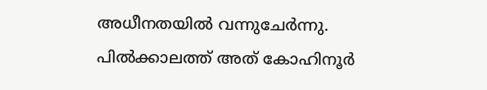അധീനതയില്‍ വന്നുചേര്‍ന്നു. പില്‍ക്കാലത്ത് അത് കോഹിനൂര്‍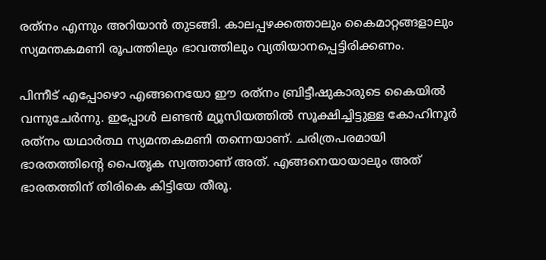രത്‌നം എന്നും അറിയാന്‍ തുടങ്ങി. കാലപ്പഴക്കത്താലും കൈമാറ്റങ്ങളാലും സ്യമന്തകമണി രൂപത്തിലും ഭാവത്തിലും വ്യതിയാനപ്പെട്ടിരിക്കണം.

പിന്നീട് എപ്പോഴൊ എങ്ങനെയോ ഈ രത്‌നം ബ്രിട്ടീഷുകാരുടെ കൈയില്‍ വന്നുചേര്‍ന്നു. ഇപ്പോള്‍ ലണ്ടന്‍ മ്യൂസിയത്തില്‍ സൂക്ഷിച്ചിട്ടുള്ള കോഹിനൂര്‍ രത്‌നം യഥാര്‍ത്ഥ സ്യമന്തകമണി തന്നെയാണ്. ചരിത്രപരമായി ഭാരതത്തിന്റെ പൈതൃക സ്വത്താണ് അത്. എങ്ങനെയായാലും അത് ഭാരതത്തിന് തിരികെ കിട്ടിയേ തീരൂ.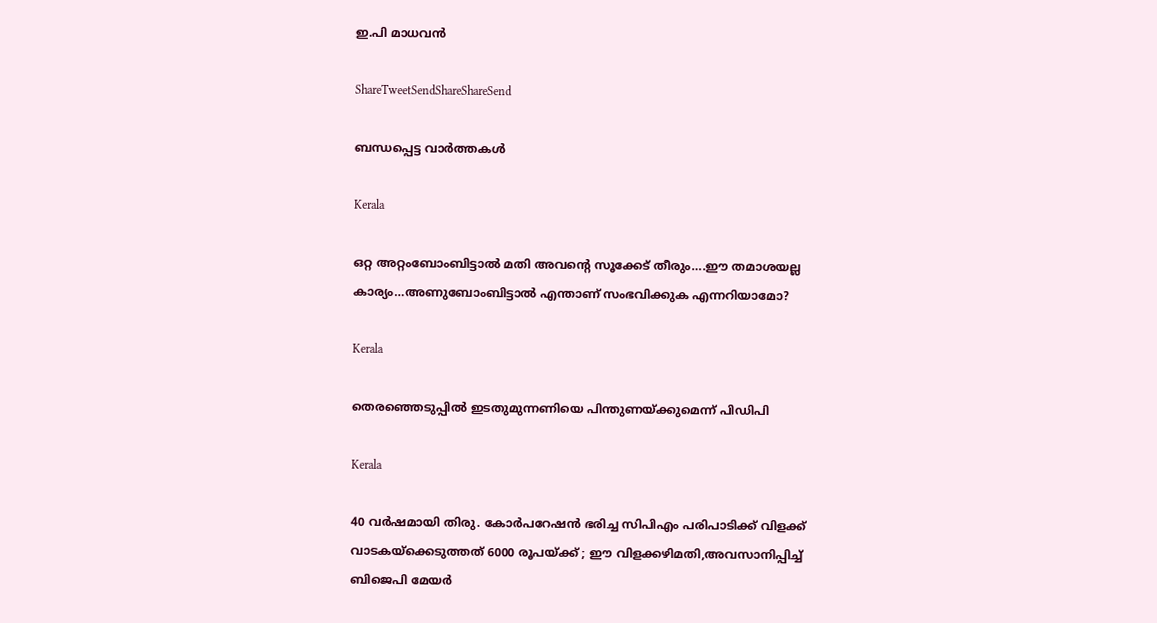ഇ.പി മാധവന്‍

ShareTweetSendShareShareSend

ബന്ധപ്പെട്ട വാര്‍ത്തകള്‍

Kerala

ഒറ്റ അറ്റംബോംബിട്ടാൽ മതി അവന്റെ സൂക്കേട് തീരും….ഈ തമാശയല്ല കാര്യം…അണുബോംബിട്ടാല്‍ എന്താണ് സംഭവിക്കുക എന്നറിയാമോ?

Kerala

തെരഞ്ഞെടുപ്പില്‍ ഇടതുമുന്നണിയെ പിന്തുണയ്‌ക്കുമെന്ന് പിഡിപി

Kerala

40 വര്‍ഷമായി തിരു. കോര്‍പറേഷന്‍ ഭരിച്ച സിപിഎം പരിപാടിക്ക് വിളക്ക് വാടകയ്‌ക്കെടുത്തത് 6000 രൂപയ്‌ക്ക് ; ഈ വിളക്കഴിമതി,അവസാനിപ്പിച്ച് ബിജെപി മേയര്‍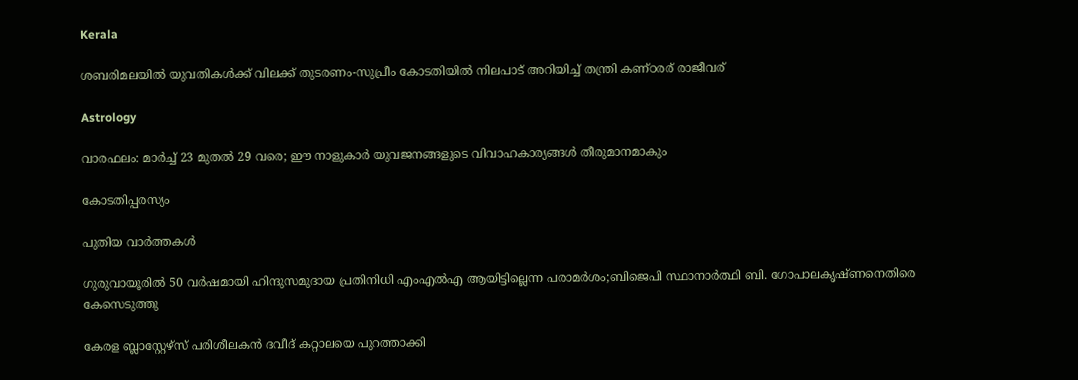Kerala

ശബരിമലയില്‍ യുവതികള്‍ക്ക് വിലക്ക് തുടരണം-സുപ്രീം കോടതിയില്‍ നിലപാട് അറിയിച്ച് തന്ത്രി കണ്ഠരര് രാജീവര്

Astrology

വാരഫലം: മാര്‍ച്ച് 23 മുതല്‍ 29 വരെ; ഈ നാളുകാര്‍ യുവജനങ്ങളുടെ വിവാഹകാര്യങ്ങള്‍ തീരുമാനമാകും

കോടതിപ്പരസ്യം

പുതിയ വാര്‍ത്തകള്‍

ഗുരുവായൂരില്‍ 50 വര്‍ഷമായി ഹിന്ദുസമുദായ പ്രതിനിധി എംഎല്‍എ ആയിട്ടില്ലെന്ന പരാമര്‍ശം;ബിജെപി സ്ഥാനാര്‍ത്ഥി ബി. ഗോപാലകൃഷ്ണനെതിരെ കേസെടുത്തു

കേരള ബ്ലാസ്റ്റേഴ്സ് പരിശീലകന്‍ ദവീദ് കറ്റാലയെ പുറത്താക്കി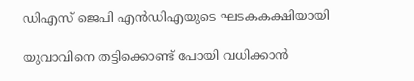ഡിഎസ് ജെപി എൻഡിഎയുടെ ഘടകകക്ഷിയായി

യുവാവിനെ തട്ടിക്കൊണ്ട് പോയി വധിക്കാന്‍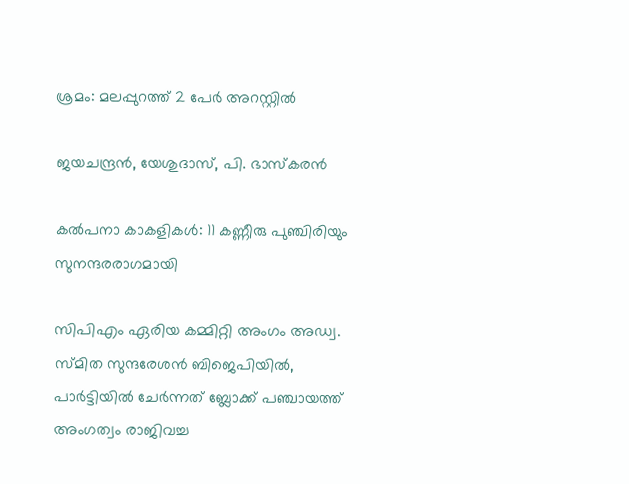ശ്രമം: മലപ്പുറത്ത് 2 പേര്‍ അറസ്റ്റില്‍

ജയചന്ദ്രന്‍, യേശുദാസ്, പി. ഭാസ്‌കരന്‍

കല്‍പനാ കാകളികള്‍: 11 കണ്ണീരു പുഞ്ചിരിയും സുനന്ദരരാഗമായി

സിപിഎം ഏരിയ കമ്മിറ്റി അംഗം അഡ്വ. സ്മിത സുന്ദരേശന്‍ ബിജെപിയില്‍, പാര്‍ട്ടിയില്‍ ചേര്‍ന്നത് ബ്ലോക്ക് പഞ്ചായത്ത് അംഗത്വം രാജിവച്ച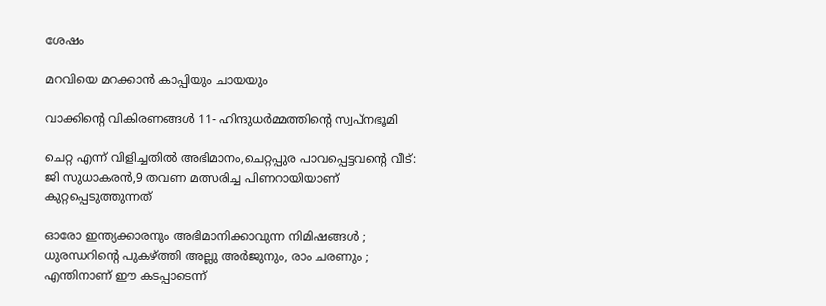ശേഷം

മറവിയെ മറക്കാന്‍ കാപ്പിയും ചായയും

വാക്കിന്റെ വികിരണങ്ങള്‍ 11- ഹിന്ദുധര്‍മ്മത്തിന്റെ സ്വപ്‌നഭൂമി

ചെറ്റ എന്ന് വിളിച്ചതില്‍ അഭിമാനം,ചെറ്റപ്പുര പാവപ്പെട്ടവന്റെ വീട്: ജി സുധാകരന്‍,9 തവണ മത്സരിച്ച പിണറായിയാണ് കുറ്റപ്പെടുത്തുന്നത്

ഓരോ ഇന്ത്യക്കാരനും അഭിമാനിക്കാവുന്ന നിമിഷങ്ങൾ ; ധുരന്ധറിന്റെ പുകഴ്‌ത്തി അല്ലു അർജുനും, രാം ചരണും ; എന്തിനാണ് ഈ കടപ്പാടെന്ന്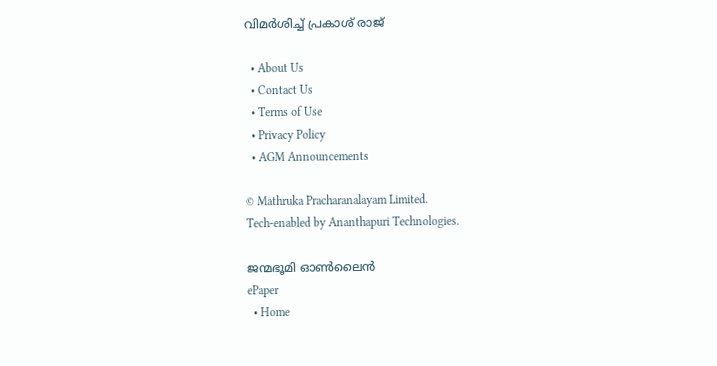വിമർശിച്ച് പ്രകാശ് രാജ്

  • About Us
  • Contact Us
  • Terms of Use
  • Privacy Policy
  • AGM Announcements

© Mathruka Pracharanalayam Limited.
Tech-enabled by Ananthapuri Technologies.

ജന്മഭൂമി ഓണ്‍ലൈന്‍
ePaper
  • Home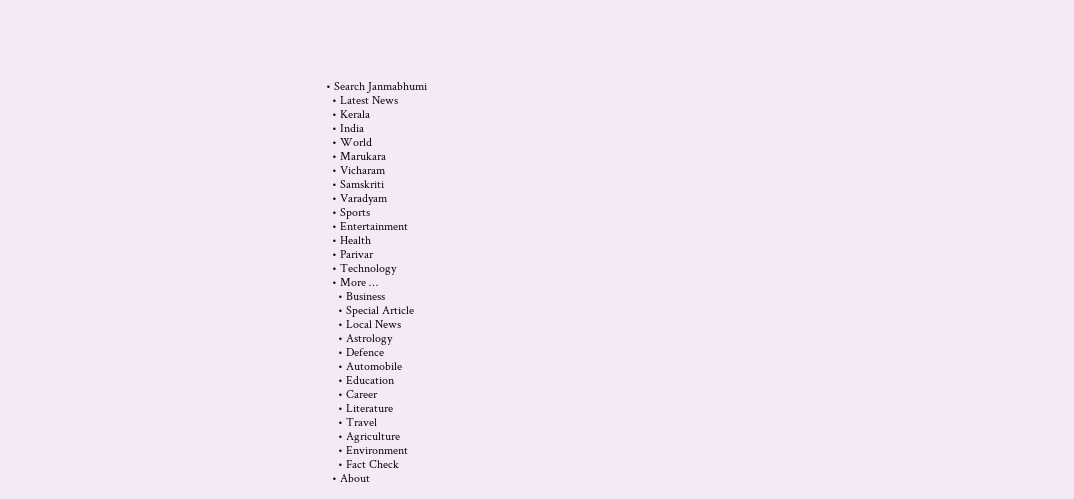• Search Janmabhumi
  • Latest News
  • Kerala
  • India
  • World
  • Marukara
  • Vicharam
  • Samskriti
  • Varadyam
  • Sports
  • Entertainment
  • Health
  • Parivar
  • Technology
  • More …
    • Business
    • Special Article
    • Local News
    • Astrology
    • Defence
    • Automobile
    • Education
    • Career
    • Literature
    • Travel
    • Agriculture
    • Environment
    • Fact Check
  • About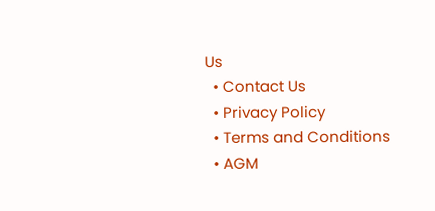Us
  • Contact Us
  • Privacy Policy
  • Terms and Conditions
  • AGM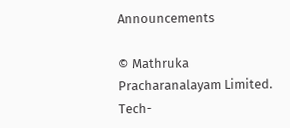Announcements

© Mathruka Pracharanalayam Limited.
Tech-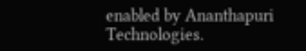enabled by Ananthapuri Technologies.